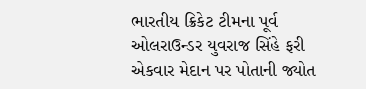ભારતીય ક્રિકેટ ટીમના પૂર્વ ઓલરાઉન્ડર યુવરાજ સિંહે ફરી એકવાર મેદાન પર પોતાની જ્યોત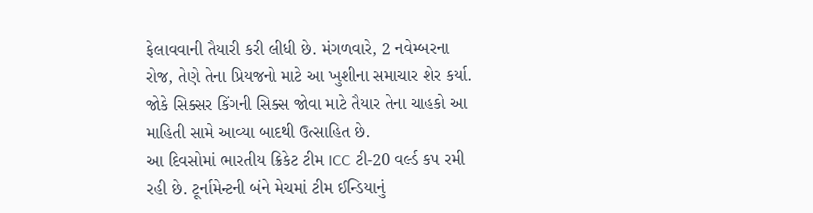ફેલાવવાની તૈયારી કરી લીધી છે. મંગળવારે, 2 નવેમ્બરના રોજ, તેણે તેના પ્રિયજનો માટે આ ખુશીના સમાચાર શેર કર્યા. જોકે સિક્સર કિંગની સિક્સ જોવા માટે તૈયાર તેના ચાહકો આ માહિતી સામે આવ્યા બાદથી ઉત્સાહિત છે.
આ દિવસોમાં ભારતીય ક્રિકેટ ટીમ ICC ટી-20 વર્લ્ડ કપ રમી રહી છે. ટૂર્નામેન્ટની બંને મેચમાં ટીમ ઈન્ડિયાનું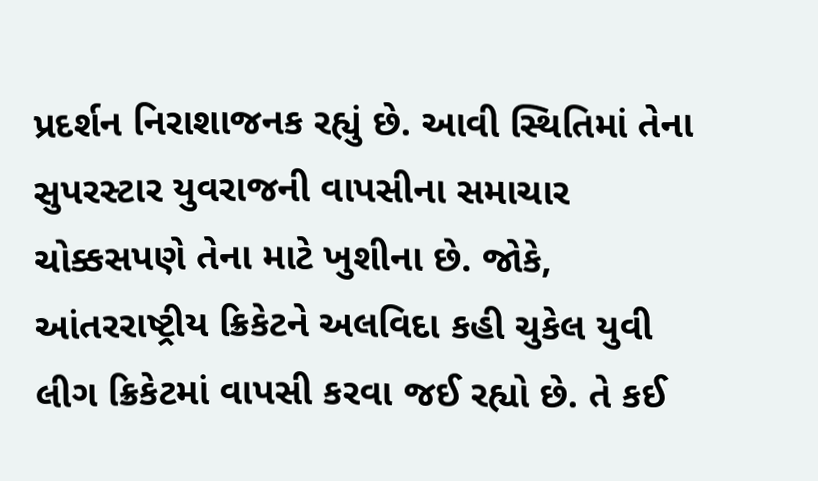પ્રદર્શન નિરાશાજનક રહ્યું છે. આવી સ્થિતિમાં તેના સુપરસ્ટાર યુવરાજની વાપસીના સમાચાર ચોક્કસપણે તેના માટે ખુશીના છે. જોકે, આંતરરાષ્ટ્રીય ક્રિકેટને અલવિદા કહી ચુકેલ યુવી લીગ ક્રિકેટમાં વાપસી કરવા જઈ રહ્યો છે. તે કઈ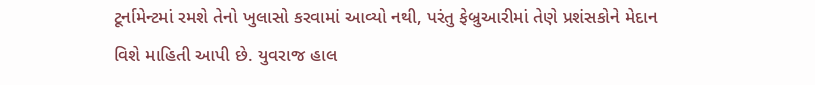ટૂર્નામેન્ટમાં રમશે તેનો ખુલાસો કરવામાં આવ્યો નથી, પરંતુ ફેબ્રુઆરીમાં તેણે પ્રશંસકોને મેદાન વિશે માહિતી આપી છે. યુવરાજ હાલ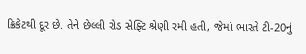ક્રિકેટથી દૂર છે. તેને છેલ્લી રોડ સેફ્ટિ શ્રેણી રમી હતી, જેમાં ભારતે ટી-20નું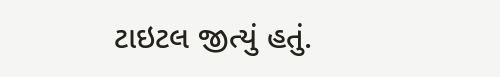ટાઇટલ જીત્યું હતું.